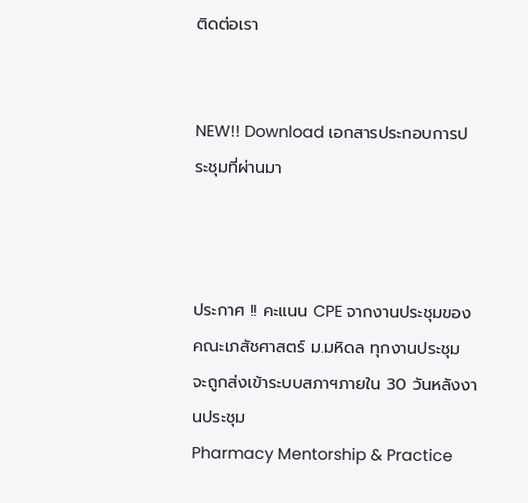ติดต่อเรา


NEW!! Download เอกสารประกอบการประชุมที่ผ่านมา



ประกาศ !! คะแนน CPE จากงานประชุมของคณะเภสัชศาสตร์ ม.มหิดล ทุกงานประชุม จะถูกส่งเข้าระบบสภาฯภายใน 30 วันหลังงานประชุม
Pharmacy Mentorship & Practice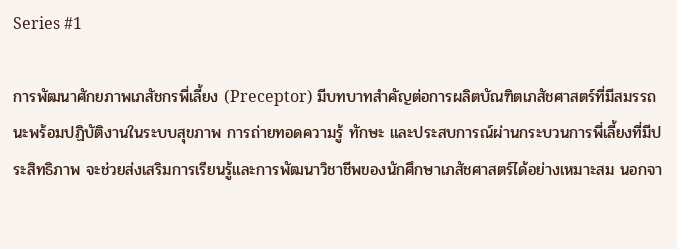Series #1

การพัฒนาศักยภาพเภสัชกรพี่เลี้ยง (Preceptor) มีบทบาทสำคัญต่อการผลิตบัณฑิตเภสัชศาสตร์ที่มีสมรรถนะพร้อมปฏิบัติงานในระบบสุขภาพ การถ่ายทอดความรู้ ทักษะ และประสบการณ์ผ่านกระบวนการพี่เลี้ยงที่มีประสิทธิภาพ จะช่วยส่งเสริมการเรียนรู้และการพัฒนาวิชาชีพของนักศึกษาเภสัชศาสตร์ได้อย่างเหมาะสม นอกจา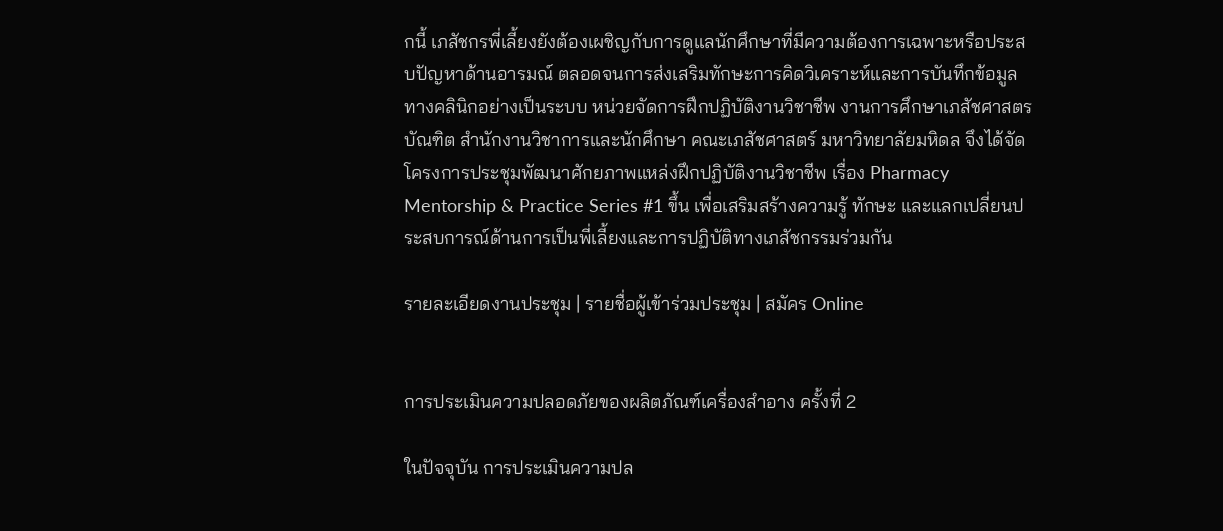กนี้ เภสัชกรพี่เลี้ยงยังต้องเผชิญกับการดูแลนักศึกษาที่มีความต้องการเฉพาะหรือประสบปัญหาด้านอารมณ์ ตลอดจนการส่งเสริมทักษะการคิดวิเคราะห์และการบันทึกข้อมูลทางคลินิกอย่างเป็นระบบ หน่วยจัดการฝึกปฏิบัติงานวิชาชีพ งานการศึกษาเภสัชศาสตรบัณฑิต สำนักงานวิชาการและนักศึกษา คณะเภสัชศาสตร์ มหาวิทยาลัยมหิดล จึงได้จัดโครงการประชุมพัฒนาศักยภาพแหล่งฝึกปฏิบัติงานวิชาชีพ เรื่อง Pharmacy Mentorship & Practice Series #1 ขึ้น เพื่อเสริมสร้างความรู้ ทักษะ และแลกเปลี่ยนประสบการณ์ด้านการเป็นพี่เลี้ยงและการปฏิบัติทางเภสัชกรรมร่วมกัน

รายละเอียดงานประชุม | รายชื่อผู้เข้าร่วมประชุม | สมัคร Online


การประเมินความปลอดภัยของผลิตภัณฑ์เครื่องสำอาง ครั้งที่ 2

ในปัจจุบัน การประเมินความปล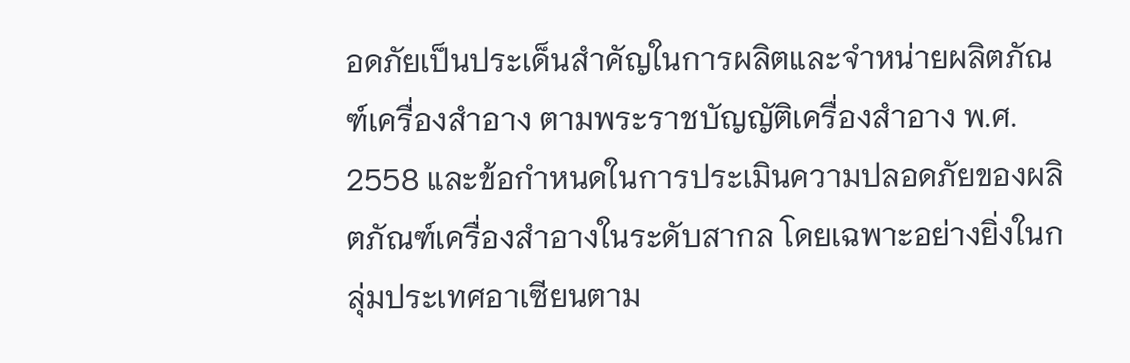อดภัยเป็นประเด็นสำคัญในการผลิตและจำหน่ายผลิตภัณฑ์เครื่องสำอาง ตามพระราชบัญญัติเครื่องสำอาง พ.ศ. 2558 และข้อกำหนดในการประเมินความปลอดภัยของผลิตภัณฑ์เครื่องสำอางในระดับสากล โดยเฉพาะอย่างยิ่งในกลุ่มประเทศอาเซียนตาม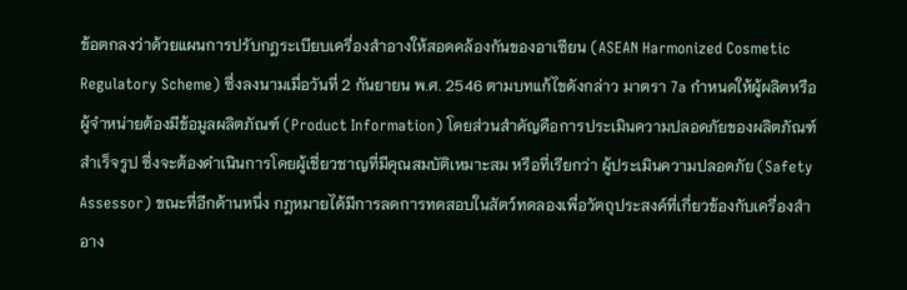ข้อตกลงว่าด้วยแผนการปรับกฎระเบียบเครื่องสำอางให้สอดคล้องกันของอาเซียน (ASEAN Harmonized Cosmetic Regulatory Scheme) ซึ่งลงนามเมื่อวันที่ 2 กันยายน พ.ศ. 2546 ตามบทแก้ไขดังกล่าว มาตรา 7a กำหนดให้ผู้ผลิตหรือผู้จำหน่ายต้องมีข้อมูลผลิตภัณฑ์ (Product Information) โดยส่วนสำคัญคือการประเมินความปลอดภัยของผลิตภัณฑ์สำเร็จรูป ซึ่งจะต้องดำเนินการโดยผู้เชี่ยวชาญที่มีคุณสมบัติเหมาะสม หรือที่เรียกว่า ผู้ประเมินความปลอดภัย (Safety Assessor) ขณะที่อีกด้านหนึ่ง กฎหมายได้มีการลดการทดสอบในสัตว์ทดลองเพื่อวัตถุประสงค์ที่เกี่ยวข้องกับเครื่องสำอาง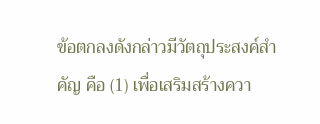ข้อตกลงดังกล่าวมีวัตถุประสงค์สำคัญ คือ (1) เพื่อเสริมสร้างควา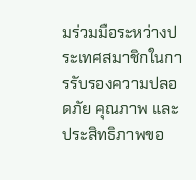มร่วมมือระหว่างประเทศสมาชิกในการรับรองความปลอดภัย คุณภาพ และประสิทธิภาพขอ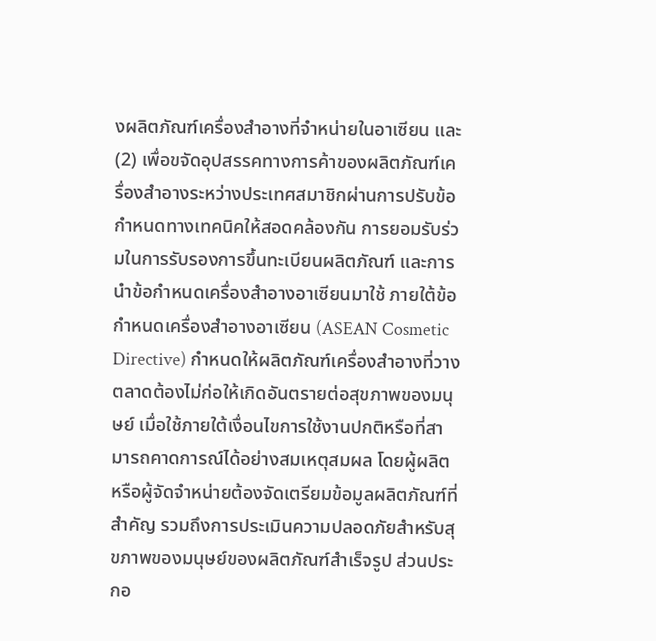งผลิตภัณฑ์เครื่องสำอางที่จำหน่ายในอาเซียน และ (2) เพื่อขจัดอุปสรรคทางการค้าของผลิตภัณฑ์เครื่องสำอางระหว่างประเทศสมาชิกผ่านการปรับข้อกำหนดทางเทคนิคให้สอดคล้องกัน การยอมรับร่วมในการรับรองการขึ้นทะเบียนผลิตภัณฑ์ และการนำข้อกำหนดเครื่องสำอางอาเซียนมาใช้ ภายใต้ข้อกำหนดเครื่องสำอางอาเซียน (ASEAN Cosmetic Directive) กำหนดให้ผลิตภัณฑ์เครื่องสำอางที่วางตลาดต้องไม่ก่อให้เกิดอันตรายต่อสุขภาพของมนุษย์ เมื่อใช้ภายใต้เงื่อนไขการใช้งานปกติหรือที่สามารถคาดการณ์ได้อย่างสมเหตุสมผล โดยผู้ผลิตหรือผู้จัดจำหน่ายต้องจัดเตรียมข้อมูลผลิตภัณฑ์ที่สำคัญ รวมถึงการประเมินความปลอดภัยสำหรับสุขภาพของมนุษย์ของผลิตภัณฑ์สำเร็จรูป ส่วนประกอ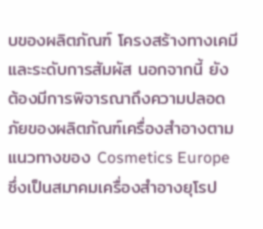บของผลิตภัณฑ์ โครงสร้างทางเคมี และระดับการสัมผัส นอกจากนี้ ยังต้องมีการพิจารณาถึงความปลอดภัยของผลิตภัณฑ์เครื่องสำอางตามแนวทางของ Cosmetics Europe ซึ่งเป็นสมาคมเครื่องสำอางยุโรป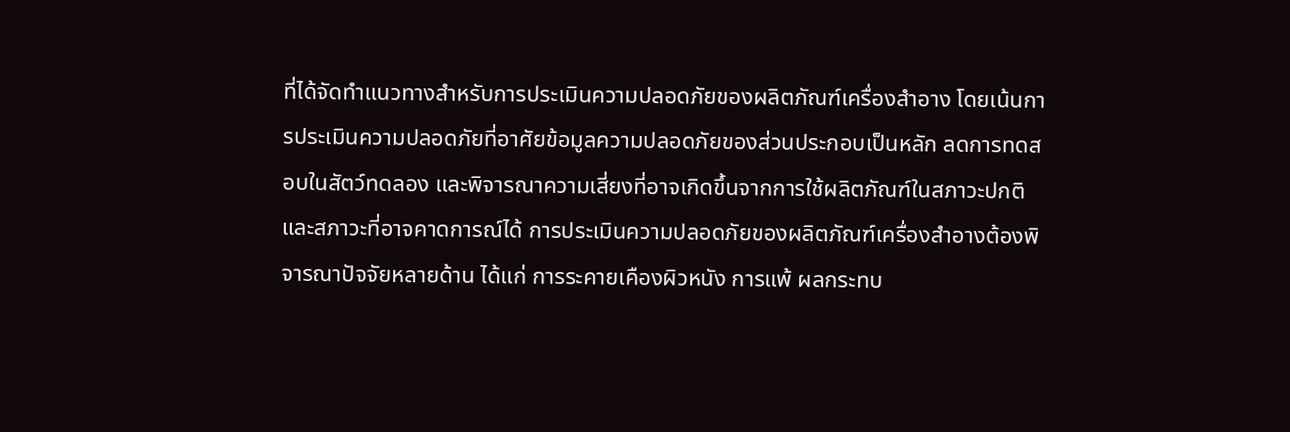ที่ได้จัดทำแนวทางสำหรับการประเมินความปลอดภัยของผลิตภัณฑ์เครื่องสำอาง โดยเน้นการประเมินความปลอดภัยที่อาศัยข้อมูลความปลอดภัยของส่วนประกอบเป็นหลัก ลดการทดสอบในสัตว์ทดลอง และพิจารณาความเสี่ยงที่อาจเกิดขึ้นจากการใช้ผลิตภัณฑ์ในสภาวะปกติและสภาวะที่อาจคาดการณ์ได้ การประเมินความปลอดภัยของผลิตภัณฑ์เครื่องสำอางต้องพิจารณาปัจจัยหลายด้าน ได้แก่ การระคายเคืองผิวหนัง การแพ้ ผลกระทบ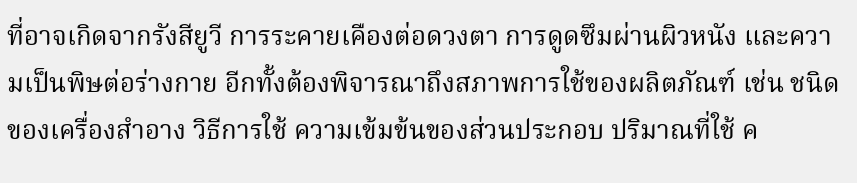ที่อาจเกิดจากรังสียูวี การระคายเคืองต่อดวงตา การดูดซึมผ่านผิวหนัง และความเป็นพิษต่อร่างกาย อีกทั้งต้องพิจารณาถึงสภาพการใช้ของผลิตภัณฑ์ เช่น ชนิดของเครื่องสำอาง วิธีการใช้ ความเข้มข้นของส่วนประกอบ ปริมาณที่ใช้ ค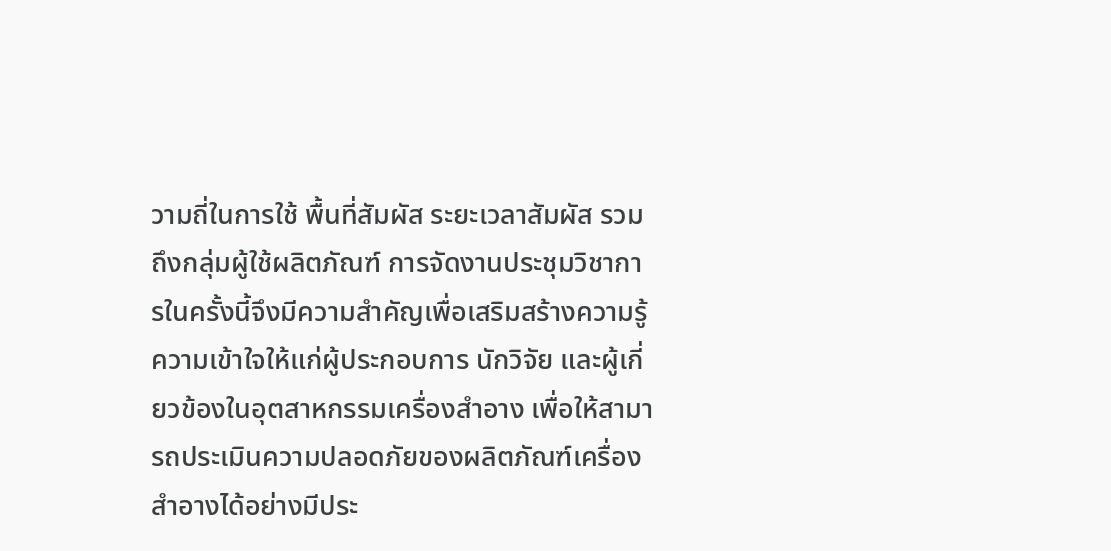วามถี่ในการใช้ พื้นที่สัมผัส ระยะเวลาสัมผัส รวมถึงกลุ่มผู้ใช้ผลิตภัณฑ์ การจัดงานประชุมวิชาการในครั้งนี้จึงมีความสำคัญเพื่อเสริมสร้างความรู้ความเข้าใจให้แก่ผู้ประกอบการ นักวิจัย และผู้เกี่ยวข้องในอุตสาหกรรมเครื่องสำอาง เพื่อให้สามารถประเมินความปลอดภัยของผลิตภัณฑ์เครื่องสำอางได้อย่างมีประ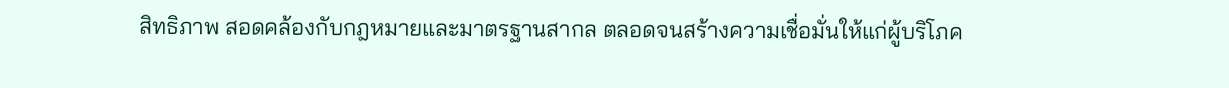สิทธิภาพ สอดคล้องกับกฎหมายและมาตรฐานสากล ตลอดจนสร้างความเชื่อมั่นให้แก่ผู้บริโภค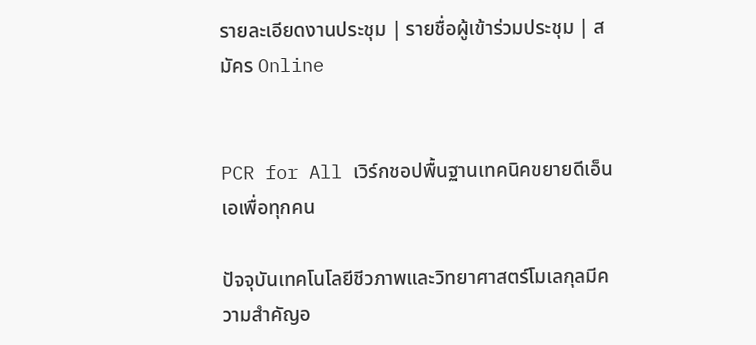รายละเอียดงานประชุม | รายชื่อผู้เข้าร่วมประชุม | สมัคร Online


PCR for All เวิร์กชอปพื้นฐานเทคนิคขยายดีเอ็นเอเพื่อทุกคน

ปัจจุบันเทคโนโลยีชีวภาพและวิทยาศาสตร์โมเลกุลมีความสำคัญอ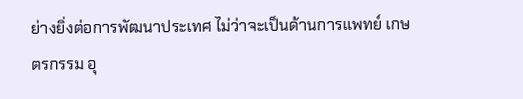ย่างยิ่งต่อการพัฒนาประเทศ ไม่ว่าจะเป็นด้านการแพทย์ เกษตรกรรม อุ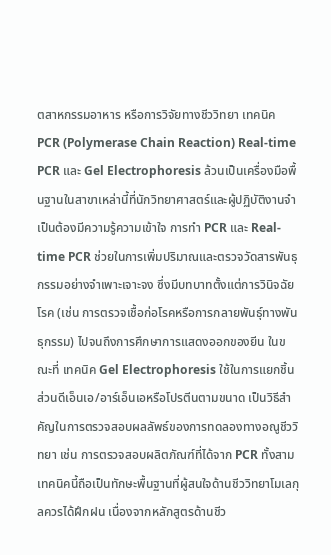ตสาหกรรมอาหาร หรือการวิจัยทางชีววิทยา เทคนิค PCR (Polymerase Chain Reaction) Real-time PCR และ Gel Electrophoresis ล้วนเป็นเครื่องมือพื้นฐานในสาขาเหล่านี้ที่นักวิทยาศาสตร์และผู้ปฏิบัติงานจำเป็นต้องมีความรู้ความเข้าใจ การทำ PCR และ Real-time PCR ช่วยในการเพิ่มปริมาณและตรวจวัดสารพันธุกรรมอย่างจำเพาะเจาะจง ซึ่งมีบทบาทตั้งแต่การวินิจฉัยโรค (เช่น การตรวจเชื้อก่อโรคหรือการกลายพันธุ์ทางพันธุกรรม) ไปจนถึงการศึกษาการแสดงออกของยีน ในขณะที่ เทคนิค Gel Electrophoresis ใช้ในการแยกชิ้นส่วนดีเอ็นเอ/อาร์เอ็นเอหรือโปรตีนตามขนาด เป็นวิธีสำคัญในการตรวจสอบผลลัพธ์ของการทดลองทางอณูชีววิทยา เช่น การตรวจสอบผลิตภัณฑ์ที่ได้จาก PCR ทั้งสามเทคนิคนี้ถือเป็นทักษะพื้นฐานที่ผู้สนใจด้านชีววิทยาโมเลกุลควรได้ฝึกฝน เนื่องจากหลักสูตรด้านชีว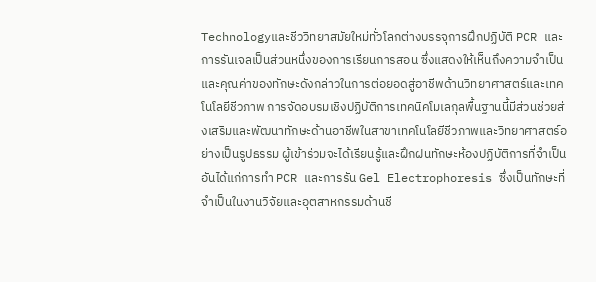Technologyและชีววิทยาสมัยใหม่ทั่วโลกต่างบรรจุการฝึกปฏิบัติ PCR และการรันเจลเป็นส่วนหนึ่งของการเรียนการสอน ซึ่งแสดงให้เห็นถึงความจำเป็นและคุณค่าของทักษะดังกล่าวในการต่อยอดสู่อาชีพด้านวิทยาศาสตร์และเทคโนโลยีชีวภาพ การจัดอบรมเชิงปฏิบัติการเทคนิคโมเลกุลพื้นฐานนี้มีส่วนช่วยส่งเสริมและพัฒนาทักษะด้านอาชีพในสาขาเทคโนโลยีชีวภาพและวิทยาศาสตร์อย่างเป็นรูปธรรม ผู้เข้าร่วมจะได้เรียนรู้และฝึกฝนทักษะห้องปฏิบัติการที่จำเป็น อันได้แก่การทำ PCR และการรัน Gel Electrophoresis ซึ่งเป็นทักษะที่จำเป็นในงานวิจัยและอุตสาหกรรมด้านชี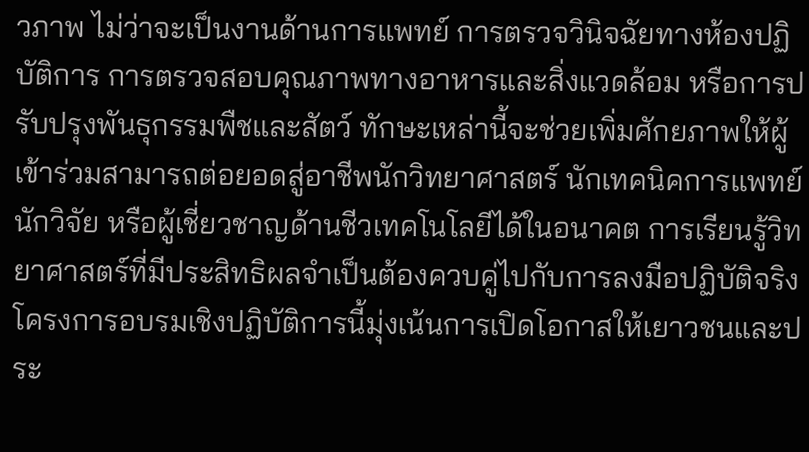วภาพ ไม่ว่าจะเป็นงานด้านการแพทย์ การตรวจวินิจฉัยทางห้องปฏิบัติการ การตรวจสอบคุณภาพทางอาหารและสิ่งแวดล้อม หรือการปรับปรุงพันธุกรรมพืชและสัตว์ ทักษะเหล่านี้จะช่วยเพิ่มศักยภาพให้ผู้เข้าร่วมสามารถต่อยอดสู่อาชีพนักวิทยาศาสตร์ นักเทคนิคการแพทย์ นักวิจัย หรือผู้เชี่ยวชาญด้านชีวเทคโนโลยีได้ในอนาคต การเรียนรู้วิทยาศาสตร์ที่มีประสิทธิผลจำเป็นต้องควบคู่ไปกับการลงมือปฏิบัติจริง โครงการอบรมเชิงปฏิบัติการนี้มุ่งเน้นการเปิดโอกาสให้เยาวชนและประ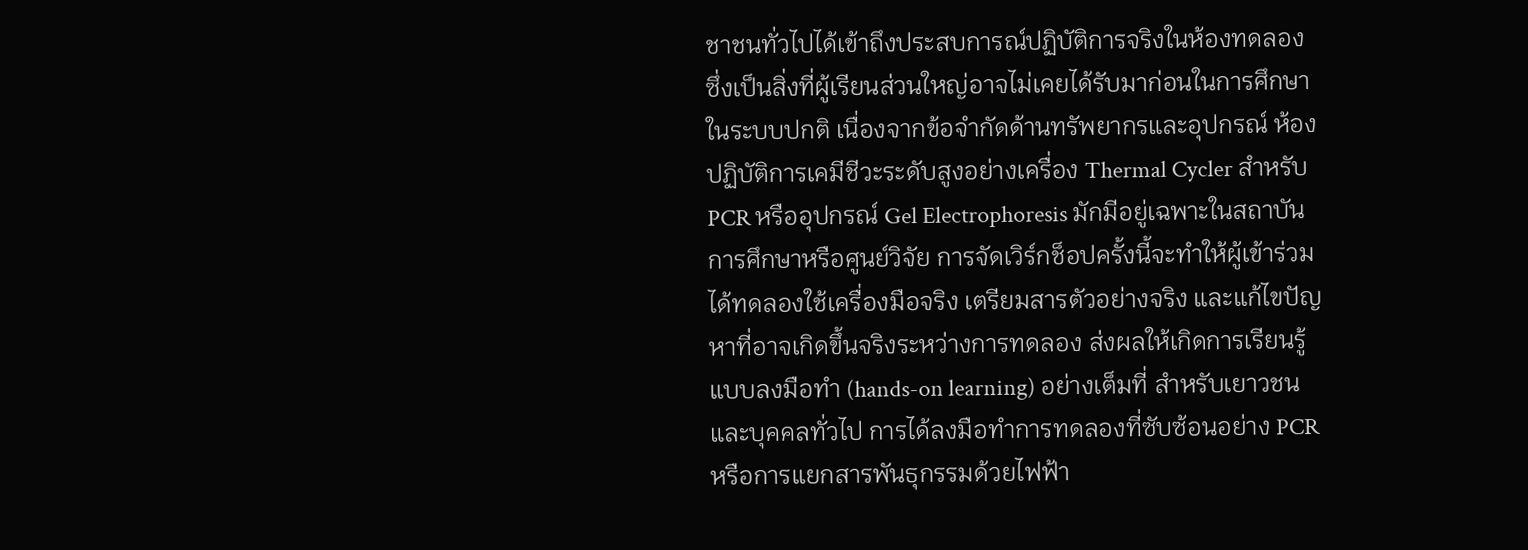ชาชนทั่วไปได้เข้าถึงประสบการณ์ปฏิบัติการจริงในห้องทดลอง ซึ่งเป็นสิ่งที่ผู้เรียนส่วนใหญ่อาจไม่เคยได้รับมาก่อนในการศึกษาในระบบปกติ เนื่องจากข้อจำกัดด้านทรัพยากรและอุปกรณ์ ห้องปฏิบัติการเคมีชีวะระดับสูงอย่างเครื่อง Thermal Cycler สำหรับ PCR หรืออุปกรณ์ Gel Electrophoresis มักมีอยู่เฉพาะในสถาบันการศึกษาหรือศูนย์วิจัย การจัดเวิร์กช็อปครั้งนี้จะทำให้ผู้เข้าร่วมได้ทดลองใช้เครื่องมือจริง เตรียมสารตัวอย่างจริง และแก้ไขปัญหาที่อาจเกิดขึ้นจริงระหว่างการทดลอง ส่งผลให้เกิดการเรียนรู้แบบลงมือทำ (hands-on learning) อย่างเต็มที่ สำหรับเยาวชนและบุคคลทั่วไป การได้ลงมือทำการทดลองที่ซับซ้อนอย่าง PCR หรือการแยกสารพันธุกรรมด้วยไฟฟ้า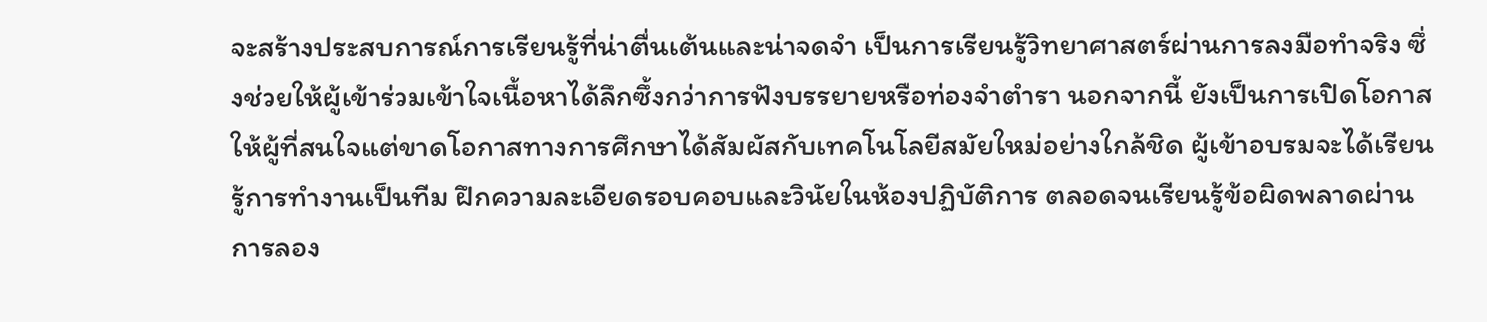จะสร้างประสบการณ์การเรียนรู้ที่น่าตื่นเต้นและน่าจดจำ เป็นการเรียนรู้วิทยาศาสตร์ผ่านการลงมือทำจริง ซึ่งช่วยให้ผู้เข้าร่วมเข้าใจเนื้อหาได้ลึกซึ้งกว่าการฟังบรรยายหรือท่องจำตำรา นอกจากนี้ ยังเป็นการเปิดโอกาสให้ผู้ที่สนใจแต่ขาดโอกาสทางการศึกษาได้สัมผัสกับเทคโนโลยีสมัยใหม่อย่างใกล้ชิด ผู้เข้าอบรมจะได้เรียนรู้การทำงานเป็นทีม ฝึกความละเอียดรอบคอบและวินัยในห้องปฏิบัติการ ตลอดจนเรียนรู้ข้อผิดพลาดผ่านการลอง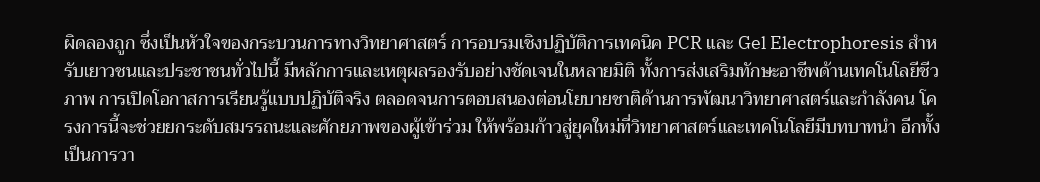ผิดลองถูก ซึ่งเป็นหัวใจของกระบวนการทางวิทยาศาสตร์ การอบรมเชิงปฏิบัติการเทคนิค PCR และ Gel Electrophoresis สำหรับเยาวชนและประชาชนทั่วไปนี้ มีหลักการและเหตุผลรองรับอย่างชัดเจนในหลายมิติ ทั้งการส่งเสริมทักษะอาชีพด้านเทคโนโลยีชีวภาพ การเปิดโอกาสการเรียนรู้แบบปฏิบัติจริง ตลอดจนการตอบสนองต่อนโยบายชาติด้านการพัฒนาวิทยาศาสตร์และกำลังคน โครงการนี้จะช่วยยกระดับสมรรถนะและศักยภาพของผู้เข้าร่วม ให้พร้อมก้าวสู่ยุคใหม่ที่วิทยาศาสตร์และเทคโนโลยีมีบทบาทนำ อีกทั้งเป็นการวา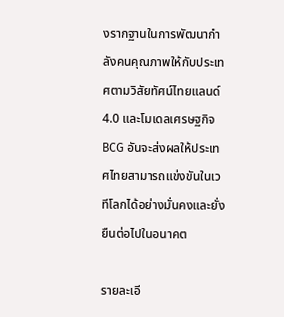งรากฐานในการพัฒนากำลังคนคุณภาพให้กับประเทศตามวิสัยทัศน์ไทยแลนด์ 4.0 และโมเดลเศรษฐกิจ BCG อันจะส่งผลให้ประเทศไทยสามารถแข่งขันในเวทีโลกได้อย่างมั่นคงและยั่งยืนต่อไปในอนาคต

รายละเอี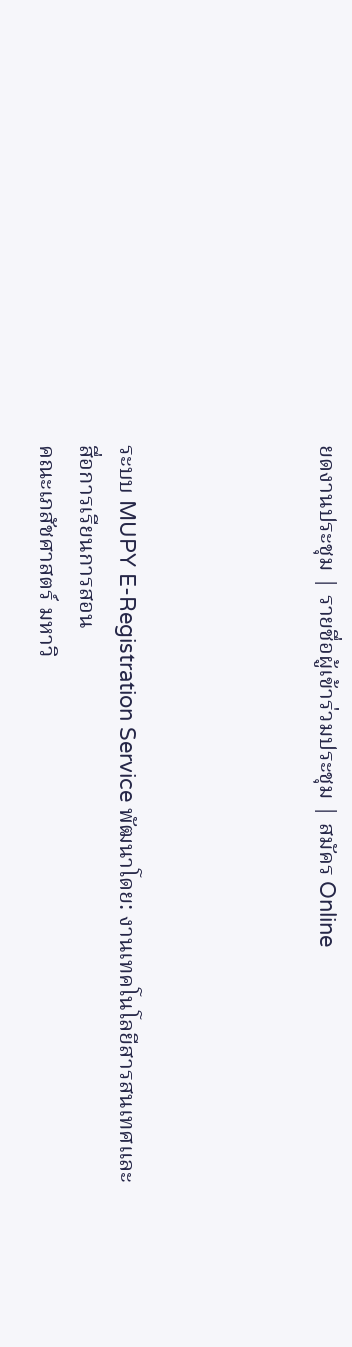ยดงานประชุม | รายชื่อผู้เข้าร่วมประชุม | สมัคร Online




ระบบ MUPY E-Registration Service พัฒนาโดย: งานเทคโนโลยีสารสนเทศและสื่อการเรียนการสอน
คณะเภสัชศาสตร์ มหาวิ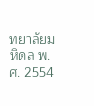ทยาลัยมหิดล พ.ศ. 2554